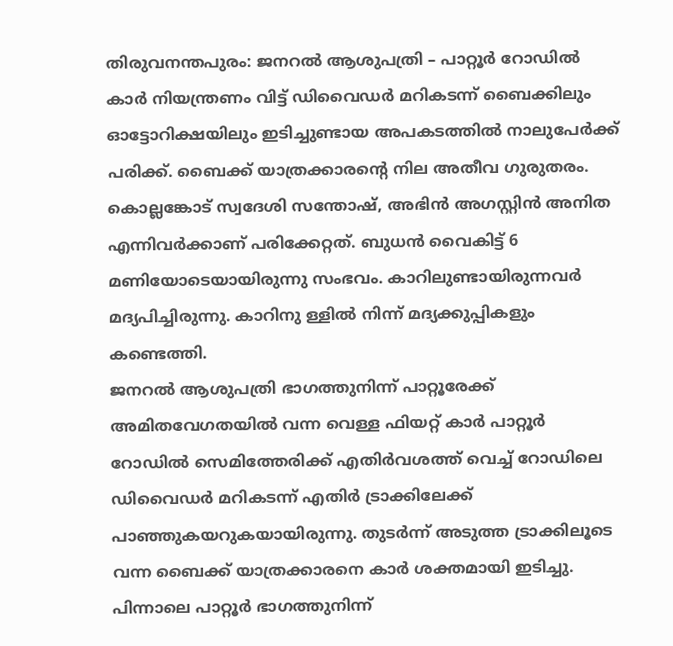തിരുവനന്തപുരം: ജനറൽ ആശുപത്രി – പാറ്റൂർ റോഡിൽ കാർ നിയന്ത്രണം വിട്ട് ഡിവൈഡർ മറികടന്ന് ബൈക്കിലും ഓട്ടോറിക്ഷയിലും ഇടിച്ചുണ്ടായ അപകടത്തിൽ നാലുപേർക്ക് പരിക്ക്. ബൈക്ക് യാത്രക്കാരന്റെ നില അതീവ ഗുരുതരം. കൊല്ലങ്കോട് സ്വദേശി സന്തോഷ്, അഭിൻ അഗസ്റ്റിൻ അനിത എന്നിവർക്കാണ് പരിക്കേറ്റത്. ബുധൻ വൈകിട്ട് 6 മണിയോടെയായിരുന്നു സംഭവം. കാറിലുണ്ടായിരുന്നവർ മദ്യപിച്ചിരുന്നു. കാറിനു ള്ളിൽ നിന്ന് മദ്യക്കുപ്പികളും കണ്ടെത്തി.
ജനറൽ ആശുപത്രി ഭാഗത്തുനിന്ന് പാറ്റൂരേക്ക് അമിതവേഗതയിൽ വന്ന വെള്ള ഫിയറ്റ് കാർ പാറ്റൂർ റോഡിൽ സെമിത്തേരിക്ക് എതിർവശത്ത് വെച്ച് റോഡിലെ ഡിവൈഡർ മറികടന്ന് എതിർ ട്രാക്കിലേക്ക് പാഞ്ഞുകയറുകയായിരുന്നു. തുടർന്ന് അടുത്ത ട്രാക്കിലൂടെ വന്ന ബൈക്ക് യാത്രക്കാരനെ കാർ ശക്തമായി ഇടിച്ചു. പിന്നാലെ പാറ്റൂർ ഭാഗത്തുനിന്ന്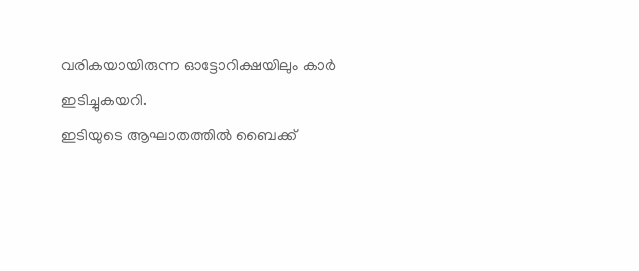വരികയായിരുന്ന ഓട്ടോറിക്ഷയിലും കാർ ഇടിച്ചുകയറി.
ഇടിയുടെ ആഘാതത്തിൽ ബൈക്ക്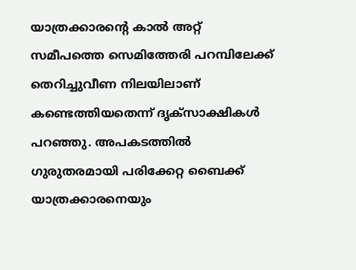യാത്രക്കാരന്റെ കാൽ അറ്റ് സമീപത്തെ സെമിത്തേരി പറമ്പിലേക്ക് തെറിച്ചുവീണ നിലയിലാണ് കണ്ടെത്തിയതെന്ന് ദൃക്സാക്ഷികൾ പറഞ്ഞു. അപകടത്തിൽ ഗുരുതരമായി പരിക്കേറ്റ ബൈക്ക് യാത്രക്കാരനെയും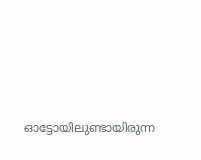ഓട്ടോയിലുണ്ടായിരുന്ന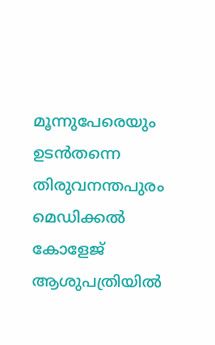മൂന്നുപേരെയും ഉടൻതന്നെ തിരുവനന്തപുരം മെഡിക്കൽ കോളേജ് ആശുപത്രിയിൽ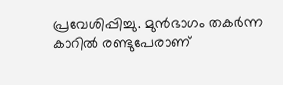പ്രവേശിപ്പിച്ചു. മുൻഭാഗം തകർന്ന കാറിൽ രണ്ടുപേരാണ്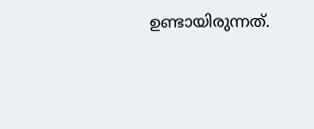ഉണ്ടായിരുന്നത്.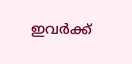ഇവർക്ക്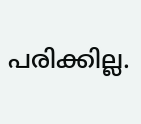പരിക്കില്ല.